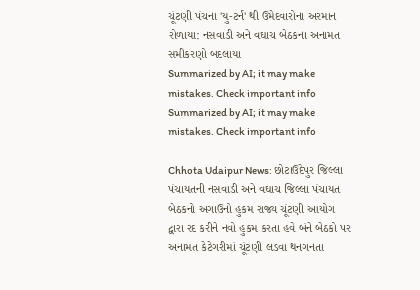ચૂંટણી પંચના 'યુ-ટર્ન' થી ઉમેદવારોના અરમાન રોળાયા: નસવાડી અને વઘાચ બેઠકના અનામત સમીકરણો બદલાયા
Summarized by AI; it may make mistakes. Check important info
Summarized by AI; it may make mistakes. Check important info

Chhota Udaipur News: છોટાઉદેપુર જિલ્લા પંચાયતની નસવાડી અને વઘાચ જિલ્લા પંચાયત બેઠકનો અગાઉનો હુકમ રાજ્ય ચૂંટણી આયોગ દ્વારા રદ કરીને નવો હુકમ કરતા હવે બંને બેઠકો પર અનામત કેટેગરીમાં ચૂંટણી લડવા થનગનતા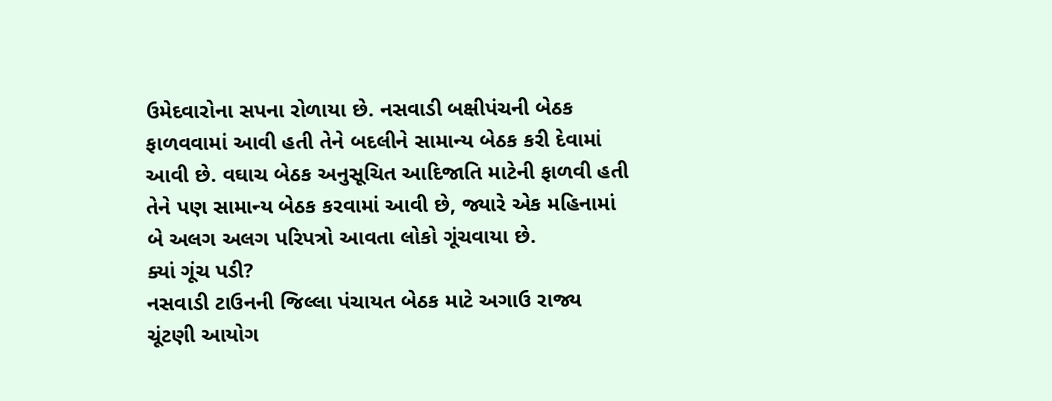ઉમેદવારોના સપના રોળાયા છે. નસવાડી બક્ષીપંચની બેઠક ફાળવવામાં આવી હતી તેને બદલીને સામાન્ય બેઠક કરી દેવામાં આવી છે. વઘાચ બેઠક અનુસૂચિત આદિજાતિ માટેની ફાળવી હતી તેને પણ સામાન્ય બેઠક કરવામાં આવી છે, જ્યારે એક મહિનામાં બે અલગ અલગ પરિપત્રો આવતા લોકો ગૂંચવાયા છે.
ક્યાં ગૂંચ પડી?
નસવાડી ટાઉનની જિલ્લા પંચાયત બેઠક માટે અગાઉ રાજ્ય ચૂંટણી આયોગ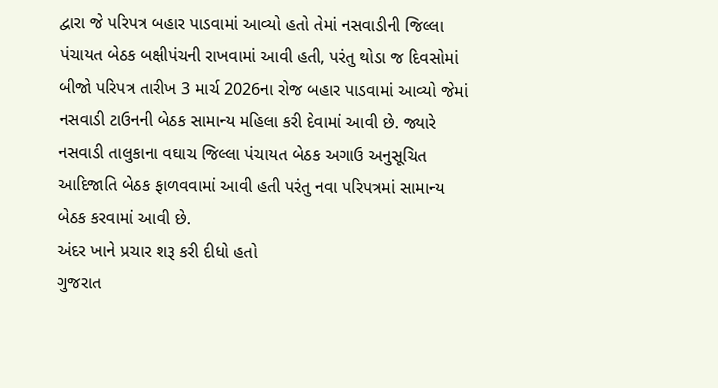દ્વારા જે પરિપત્ર બહાર પાડવામાં આવ્યો હતો તેમાં નસવાડીની જિલ્લા પંચાયત બેઠક બક્ષીપંચની રાખવામાં આવી હતી, પરંતુ થોડા જ દિવસોમાં બીજો પરિપત્ર તારીખ 3 માર્ચ 2026ના રોજ બહાર પાડવામાં આવ્યો જેમાં નસવાડી ટાઉનની બેઠક સામાન્ય મહિલા કરી દેવામાં આવી છે. જ્યારે નસવાડી તાલુકાના વઘાચ જિલ્લા પંચાયત બેઠક અગાઉ અનુસૂચિત આદિજાતિ બેઠક ફાળવવામાં આવી હતી પરંતુ નવા પરિપત્રમાં સામાન્ય બેઠક કરવામાં આવી છે.
અંદર ખાને પ્રચાર શરૂ કરી દીધો હતો
ગુજરાત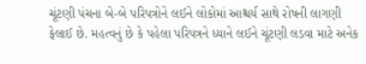ચૂંટણી પંચના બે-બે પરિપત્રોને લઈને લોકોમાં આશ્ચર્ય સાથે રોષની લાગણી ફેલાઈ છે. મહત્વનું છે કે પહેલા પરિપત્રને ધ્યાને લઈને ચૂંટણી લડવા માટે અનેક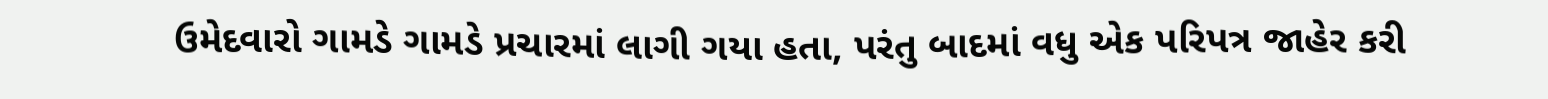ઉમેદવારો ગામડે ગામડે પ્રચારમાં લાગી ગયા હતા, પરંતુ બાદમાં વધુ એક પરિપત્ર જાહેર કરી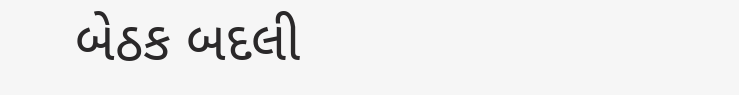બેઠક બદલી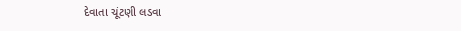દેવાતા ચૂંટણી લડવા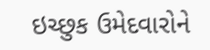ઇચ્છુક ઉમેદવારોને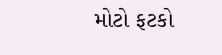મોટો ફટકો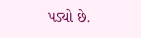પડ્યો છે.